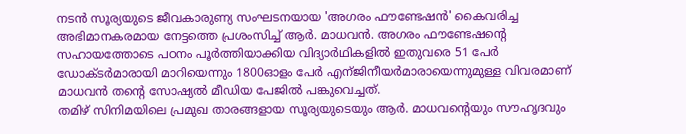നടൻ സൂര്യയുടെ ജീവകാരുണ്യ സംഘടനയായ 'അഗരം ഫൗണ്ടേഷൻ' കൈവരിച്ച അഭിമാനകരമായ നേട്ടത്തെ പ്രശംസിച്ച് ആർ. മാധവൻ. അഗരം ഫൗണ്ടേഷന്റെ സഹായത്തോടെ പഠനം പൂർത്തിയാക്കിയ വിദ്യാർഥികളിൽ ഇതുവരെ 51 പേർ ഡോക്ടർമാരായി മാറിയെന്നും 1800ഓളം പേർ എന്ജിനീയർമാരായെന്നുമുള്ള വിവരമാണ് മാധവൻ തന്റെ സോഷ്യൽ മീഡിയ പേജിൽ പങ്കുവെച്ചത്.
തമിഴ് സിനിമയിലെ പ്രമുഖ താരങ്ങളായ സൂര്യയുടെയും ആർ. മാധവന്റെയും സൗഹൃദവും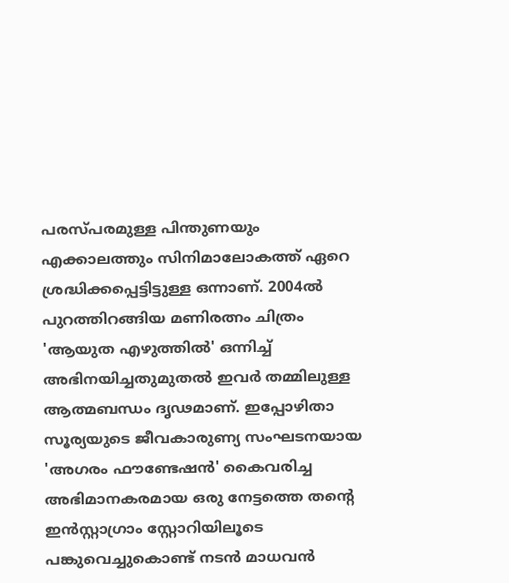പരസ്പരമുള്ള പിന്തുണയും എക്കാലത്തും സിനിമാലോകത്ത് ഏറെ ശ്രദ്ധിക്കപ്പെട്ടിട്ടുള്ള ഒന്നാണ്. 2004ൽ പുറത്തിറങ്ങിയ മണിരത്നം ചിത്രം 'ആയുത എഴുത്തിൽ' ഒന്നിച്ച് അഭിനയിച്ചതുമുതൽ ഇവർ തമ്മിലുള്ള ആത്മബന്ധം ദൃഢമാണ്. ഇപ്പോഴിതാ സൂര്യയുടെ ജീവകാരുണ്യ സംഘടനയായ 'അഗരം ഫൗണ്ടേഷൻ' കൈവരിച്ച അഭിമാനകരമായ ഒരു നേട്ടത്തെ തന്റെ ഇൻസ്റ്റാഗ്രാം സ്റ്റോറിയിലൂടെ പങ്കുവെച്ചുകൊണ്ട് നടൻ മാധവൻ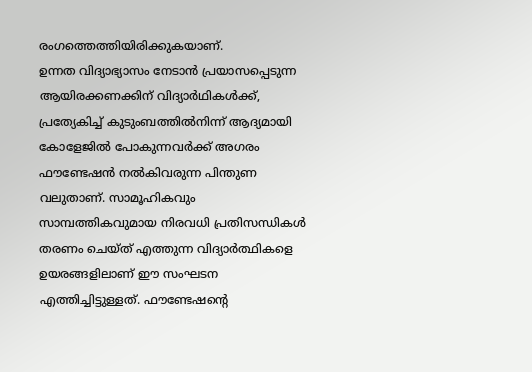രംഗത്തെത്തിയിരിക്കുകയാണ്.
ഉന്നത വിദ്യാഭ്യാസം നേടാൻ പ്രയാസപ്പെടുന്ന ആയിരക്കണക്കിന് വിദ്യാർഥികൾക്ക്, പ്രത്യേകിച്ച് കുടുംബത്തിൽനിന്ന് ആദ്യമായി കോളേജിൽ പോകുന്നവർക്ക് അഗരം ഫൗണ്ടേഷൻ നൽകിവരുന്ന പിന്തുണ വലുതാണ്. സാമൂഹികവും സാമ്പത്തികവുമായ നിരവധി പ്രതിസന്ധികൾ തരണം ചെയ്ത് എത്തുന്ന വിദ്യാർത്ഥികളെ ഉയരങ്ങളിലാണ് ഈ സംഘടന എത്തിച്ചിട്ടുള്ളത്. ഫൗണ്ടേഷന്റെ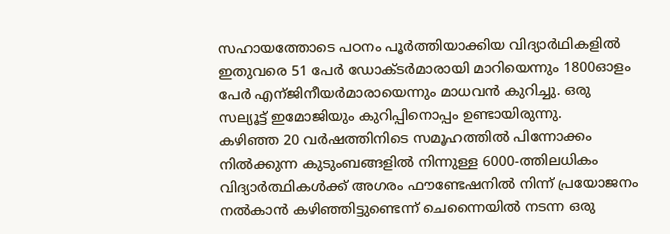സഹായത്തോടെ പഠനം പൂർത്തിയാക്കിയ വിദ്യാർഥികളിൽ ഇതുവരെ 51 പേർ ഡോക്ടർമാരായി മാറിയെന്നും 1800ഓളം പേർ എന്ജിനീയർമാരായെന്നും മാധവൻ കുറിച്ചു. ഒരു സല്യൂട്ട് ഇമോജിയും കുറിപ്പിനൊപ്പം ഉണ്ടായിരുന്നു.
കഴിഞ്ഞ 20 വർഷത്തിനിടെ സമൂഹത്തിൽ പിന്നോക്കം നിൽക്കുന്ന കുടുംബങ്ങളിൽ നിന്നുള്ള 6000-ത്തിലധികം വിദ്യാർത്ഥികൾക്ക് അഗരം ഫൗണ്ടേഷനിൽ നിന്ന് പ്രയോജനം നൽകാൻ കഴിഞ്ഞിട്ടുണ്ടെന്ന് ചെന്നൈയിൽ നടന്ന ഒരു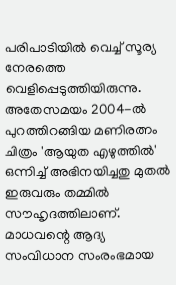പരിപാടിയിൽ വെച്ച് സൂര്യ നേരത്തെ വെളിപ്പെടുത്തിയിരുന്നു. അതേസമയം 2004-ൽ പുറത്തിറങ്ങിയ മണിരത്നം ചിത്രം 'ആയുത എഴുത്തിൽ' ഒന്നിച്ച് അഭിനയിച്ചതു മുതൽ ഇരുവരും തമ്മിൽ സൗഹൃദത്തിലാണ്. മാധവന്റെ ആദ്യ സംവിധാന സംരംഭമായ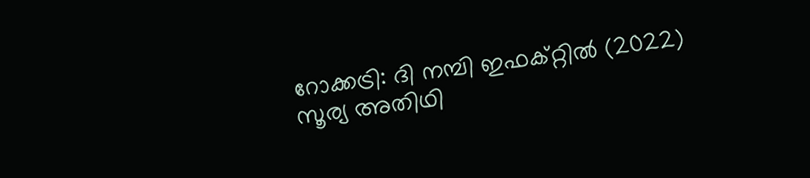റോക്കട്രി: ദി നമ്പി ഇഫക്റ്റിൽ (2022) സൂര്യ അതിഥി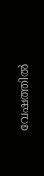വേഷത്തിൽ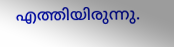എത്തിയിരുന്നു.